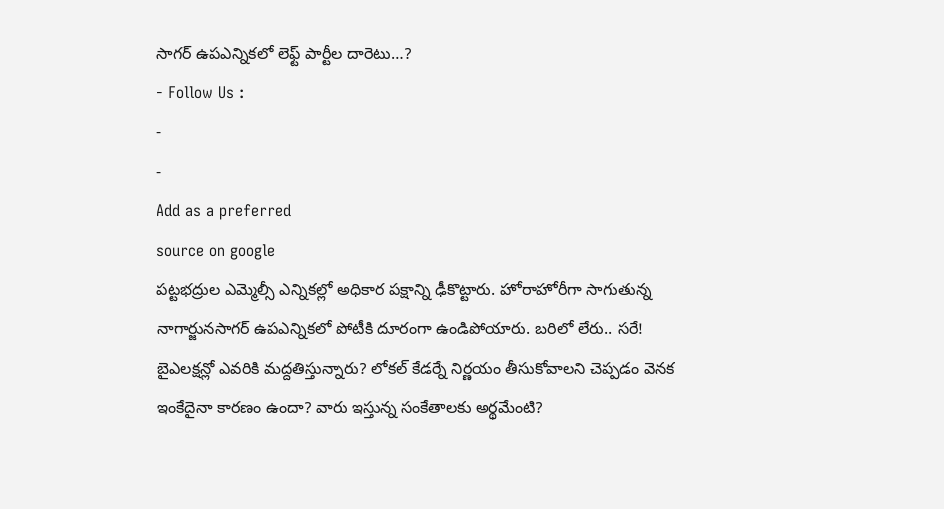సాగర్ ఉపఎన్నికలో లెఫ్ట్ పార్టీల దారెటు…?
- Follow Us :
-
-
Add as a preferred
source on google
పట్టభద్రుల ఎమ్మెల్సీ ఎన్నికల్లో అధికార పక్షాన్ని ఢీకొట్టారు. హోరాహోరీగా సాగుతున్న నాగార్జునసాగర్ ఉపఎన్నికలో పోటీకి దూరంగా ఉండిపోయారు. బరిలో లేరు.. సరే! బైఎలక్షన్లో ఎవరికి మద్దతిస్తున్నారు? లోకల్ కేడర్నే నిర్ణయం తీసుకోవాలని చెప్పడం వెనక ఇంకేదైనా కారణం ఉందా? వారు ఇస్తున్న సంకేతాలకు అర్థమేంటి?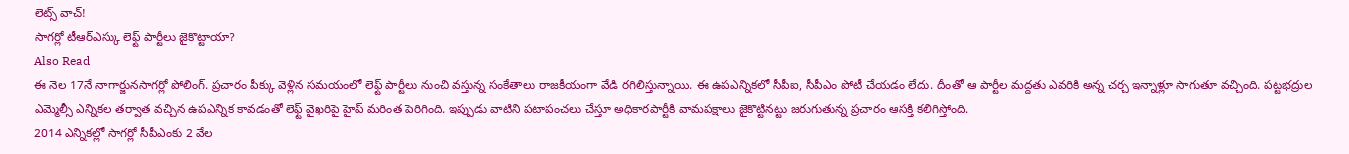లెట్స్ వాచ్!
సాగర్లో టీఆర్ఎస్కు లెఫ్ట్ పార్టీలు జైకొట్టాయా?
Also Read
ఈ నెల 17నే నాగార్జునసాగర్లో పోలింగ్. ప్రచారం పీక్కు వెళ్లిన సమయంలో లెఫ్ట్ పార్టీలు నుంచి వస్తున్న సంకేతాలు రాజకీయంగా వేడి రగిలిస్తున్నాయి. ఈ ఉపఎన్నికలో సీపీఐ, సీపీఎం పోటీ చేయడం లేదు. దీంతో ఆ పార్టీల మద్దతు ఎవరికి అన్న చర్చ ఇన్నాళ్లూ సాగుతూ వచ్చింది. పట్టభద్రుల ఎమ్మెల్సీ ఎన్నికల తర్వాత వచ్చిన ఉపఎన్నిక కావడంతో లెఫ్ట్ వైఖరిపై హైప్ మరింత పెరిగింది. ఇప్పుడు వాటిని పటాపంచలు చేస్తూ అధికారపార్టీకి వామపక్షాలు జైకొట్టినట్టు జరుగుతున్న ప్రచారం ఆసక్తి కలిగిస్తోంది.
2014 ఎన్నికల్లో సాగర్లో సీపీఎంకు 2 వేల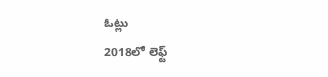ఓట్లు
2018లో లెఫ్ట్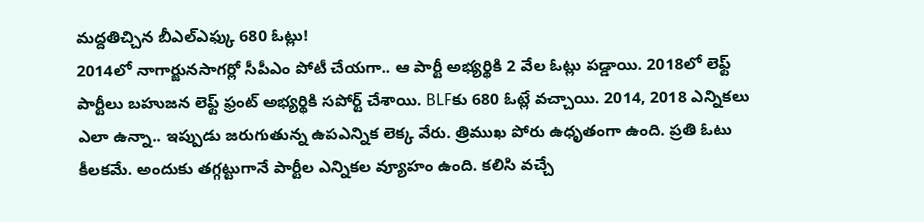మద్దతిచ్చిన బీఎల్ఎఫ్కు 680 ఓట్లు!
2014లో నాగార్జునసాగర్లో సీపీఎం పోటీ చేయగా.. ఆ పార్టీ అభ్యర్థికి 2 వేల ఓట్లు పడ్డాయి. 2018లో లెఫ్ట్ పార్టీలు బహుజన లెఫ్ట్ ఫ్రంట్ అభ్యర్థికి సపోర్ట్ చేశాయి. BLFకు 680 ఓట్లే వచ్చాయి. 2014, 2018 ఎన్నికలు ఎలా ఉన్నా.. ఇప్పుడు జరుగుతున్న ఉపఎన్నిక లెక్క వేరు. త్రిముఖ పోరు ఉధృతంగా ఉంది. ప్రతి ఓటు కీలకమే. అందుకు తగ్గట్టుగానే పార్టీల ఎన్నికల వ్యూహం ఉంది. కలిసి వచ్చే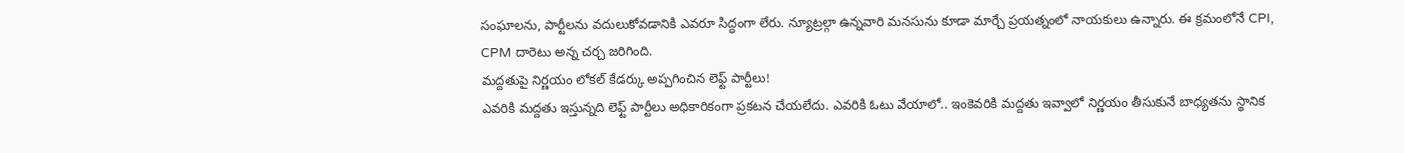సంఘాలను, పార్టీలను వదులుకోవడానికి ఎవరూ సిద్ధంగా లేరు. న్యూట్రల్గా ఉన్నవారి మనసును కూడా మార్చే ప్రయత్నంలో నాయకులు ఉన్నారు. ఈ క్రమంలోనే CPI, CPM దారెటు అన్న చర్చ జరిగింది.
మద్దతుపై నిర్ణయం లోకల్ కేడర్కు అప్పగించిన లెఫ్ట్ పార్టీలు!
ఎవరికి మద్దతు ఇస్తున్నది లెఫ్ట్ పార్టీలు అధికారికంగా ప్రకటన చేయలేదు. ఎవరికి ఓటు వేయాలో.. ఇంకెవరికి మద్దతు ఇవ్వాలో నిర్ణయం తీసుకునే బాధ్యతను స్థానిక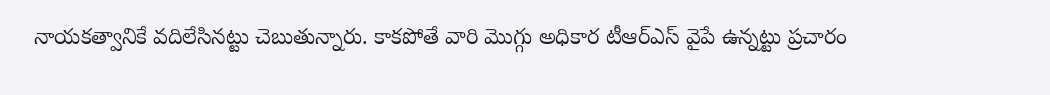నాయకత్వానికే వదిలేసినట్టు చెబుతున్నారు. కాకపోతే వారి మొగ్గు అధికార టీఆర్ఎస్ వైపే ఉన్నట్టు ప్రచారం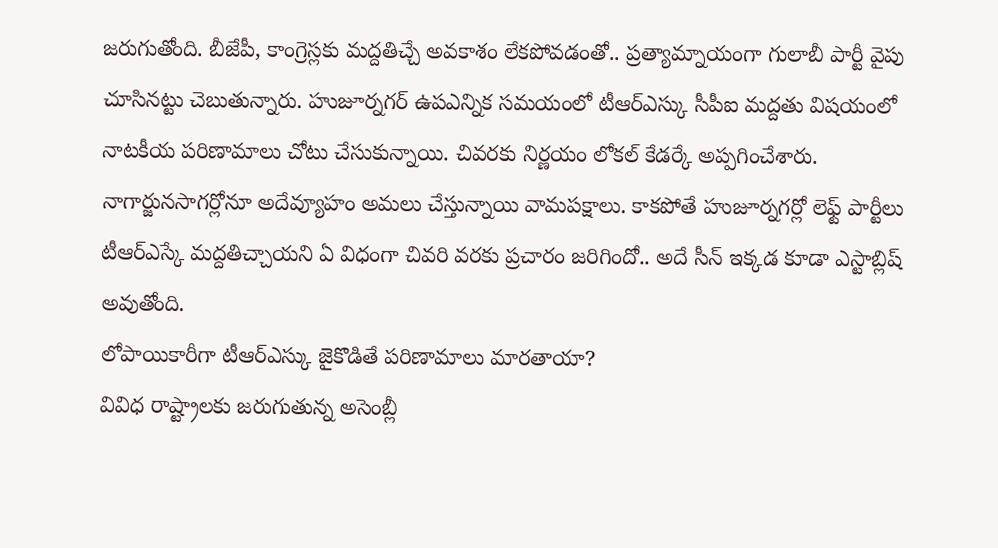జరుగుతోంది. బీజేపీ, కాంగ్రెస్లకు మద్దతిచ్చే అవకాశం లేకపోవడంతో.. ప్రత్యామ్నాయంగా గులాబీ పార్టీ వైపు చూసినట్టు చెబుతున్నారు. హుజూర్నగర్ ఉపఎన్నిక సమయంలో టీఆర్ఎస్కు సీపీఐ మద్దతు విషయంలో నాటకీయ పరిణామాలు చోటు చేసుకున్నాయి. చివరకు నిర్ణయం లోకల్ కేడర్కే అప్పగించేశారు. నాగార్జునసాగర్లోనూ అదేవ్యూహం అమలు చేస్తున్నాయి వామపక్షాలు. కాకపోతే హుజూర్నగర్లో లెఫ్ట్ పార్టీలు టీఆర్ఎస్కే మద్దతిచ్చాయని ఏ విధంగా చివరి వరకు ప్రచారం జరిగిందో.. అదే సీన్ ఇక్కడ కూడా ఎస్టాబ్లిష్ అవుతోంది.
లోపాయికారీగా టీఆర్ఎస్కు జైకొడితే పరిణామాలు మారతాయా?
వివిధ రాష్ట్రాలకు జరుగుతున్న అసెంబ్లీ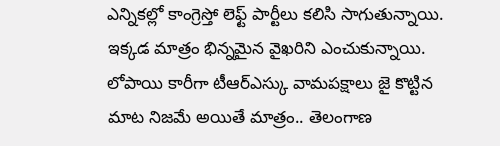ఎన్నికల్లో కాంగ్రెస్తో లెఫ్ట్ పార్టీలు కలిసి సాగుతున్నాయి. ఇక్కడ మాత్రం భిన్నమైన వైఖరిని ఎంచుకున్నాయి. లోపాయి కారీగా టీఆర్ఎస్కు వామపక్షాలు జై కొట్టిన మాట నిజమే అయితే మాత్రం.. తెలంగాణ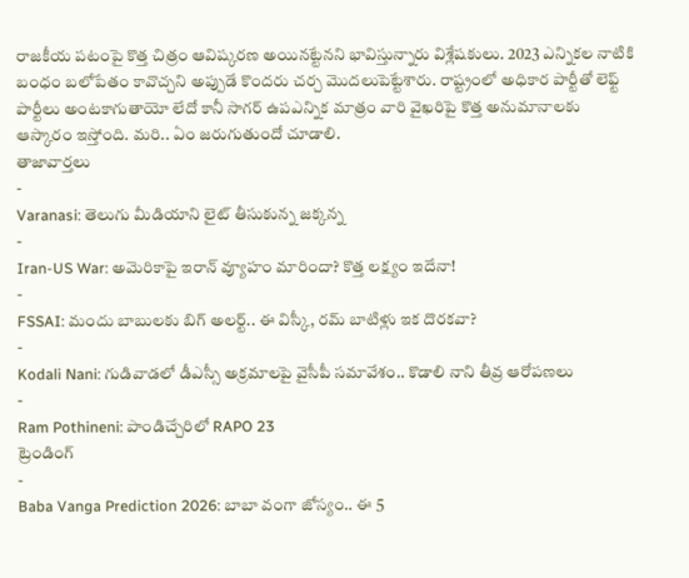రాజకీయ పటంపై కొత్త చిత్రం ఆవిష్కరణ అయినట్టేనని భావిస్తున్నారు విశ్లేషకులు. 2023 ఎన్నికల నాటికి బంధం బలోపేతం కావొచ్చని అప్పుడే కొందరు చర్చ మొదలుపెట్టేశారు. రాష్ట్రంలో అధికార పార్టీతో లెఫ్ట్ పార్టీలు అంటకాగుతాయో లేదో కానీ సాగర్ ఉపఎన్నిక మాత్రం వారి వైఖరిపై కొత్త అనుమానాలకు ఆస్కారం ఇస్తోంది. మరి.. ఏం జరుగుతుందో చూడాలి.
తాజావార్తలు
-
Varanasi: తెలుగు మీడియాని లైట్ తీసుకున్న జక్కన్న
-
Iran-US War: అమెరికాపై ఇరాన్ వ్యూహం మారిందా? కొత్త లక్ష్యం ఇదేనా!
-
FSSAI: మందు బాబులకు బిగ్ అలర్ట్.. ఈ విస్కీ, రమ్ బాటిళ్లు ఇక దొరకవా?
-
Kodali Nani: గుడివాడలో డీఎస్సీ అక్రమాలపై వైసీపీ సమావేశం.. కొడాలి నాని తీవ్ర ఆరోపణలు
-
Ram Pothineni: పాండిచ్చేరిలో RAPO 23
ట్రెండింగ్
-
Baba Vanga Prediction 2026: బాబా వంగా జోస్యం.. ఈ 5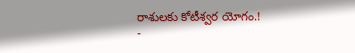రాశులకు కోటీశ్వర యోగం.!
-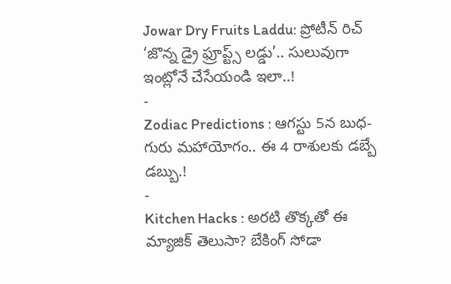Jowar Dry Fruits Laddu: ప్రోటీన్ రిచ్ ‘జొన్న డ్రై ఫ్రూప్ట్స్ లడ్డు’.. సులువుగా ఇంట్లోనే చేసేయండి ఇలా..!
-
Zodiac Predictions : ఆగస్టు 5న బుధ-గురు మహాయోగం.. ఈ 4 రాశులకు డబ్బే డబ్బు.!
-
Kitchen Hacks : అరటి తొక్కతో ఈ మ్యాజిక్ తెలుసా? బేకింగ్ సోడా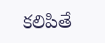కలిపితే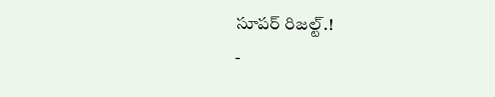సూపర్ రిజల్ట్.!
-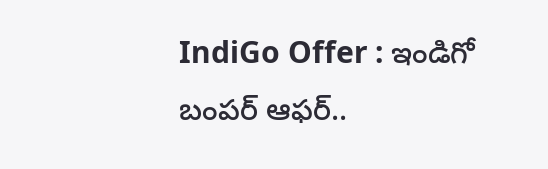IndiGo Offer : ఇండిగో బంపర్ ఆఫర్..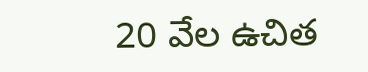20 వేల ఉచిత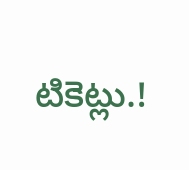టికెట్లు.!